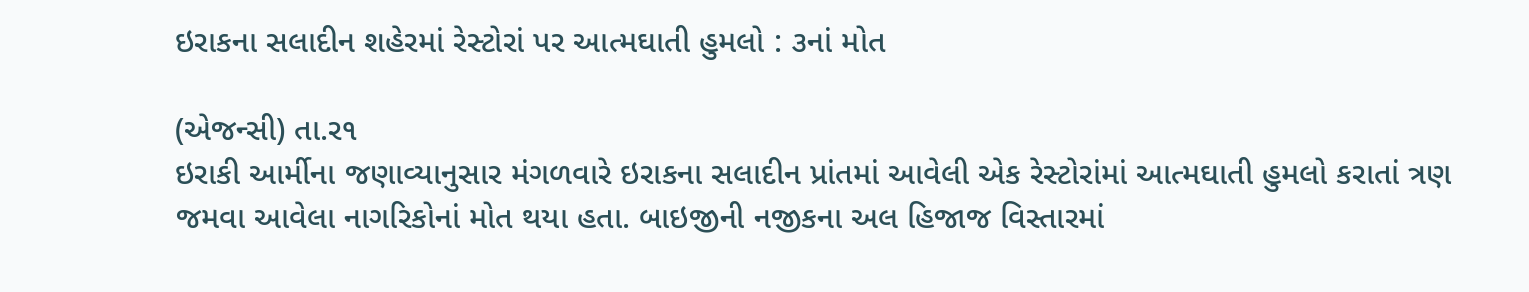ઇરાકના સલાદીન શહેરમાં રેસ્ટોરાં પર આત્મઘાતી હુમલો : ૩નાં મોત

(એજન્સી) તા.ર૧
ઇરાકી આર્મીના જણાવ્યાનુસાર મંગળવારે ઇરાકના સલાદીન પ્રાંતમાં આવેલી એક રેસ્ટોરાંમાં આત્મઘાતી હુમલો કરાતાં ત્રણ જમવા આવેલા નાગરિકોનાં મોત થયા હતા. બાઇજીની નજીકના અલ હિજાજ વિસ્તારમાં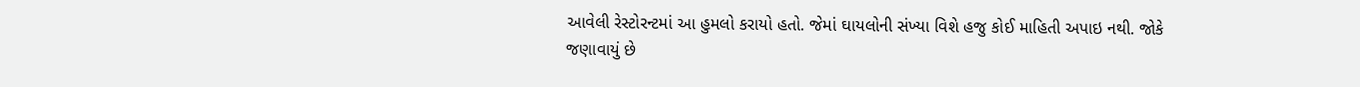આવેલી રેસ્ટોરન્ટમાં આ હુમલો કરાયો હતો. જેમાં ઘાયલોની સંખ્યા વિશે હજુ કોઈ માહિતી અપાઇ નથી. જોકે જણાવાયું છે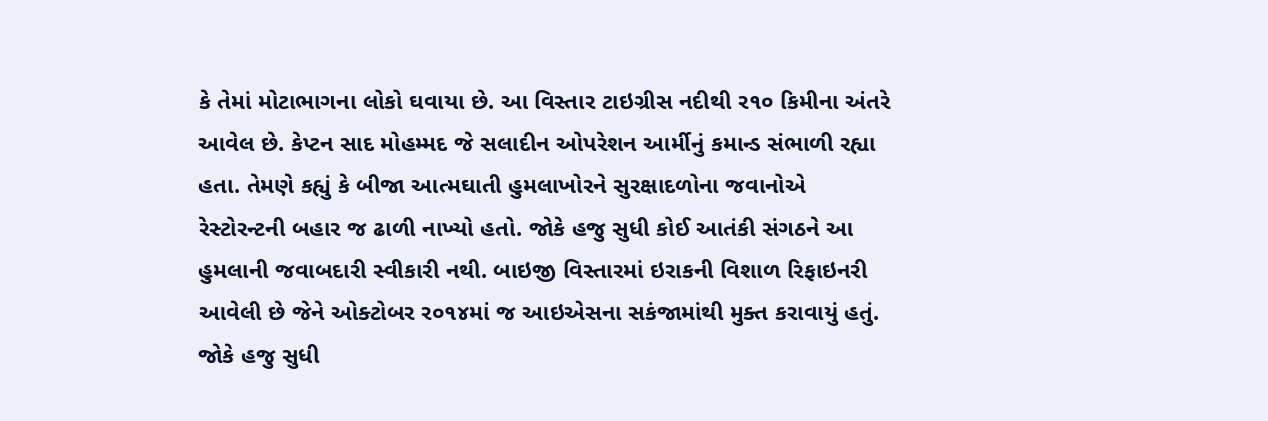કે તેમાં મોટાભાગના લોકો ઘવાયા છે. આ વિસ્તાર ટાઇગ્રીસ નદીથી ર૧૦ કિમીના અંતરે આવેલ છે. કેપ્ટન સાદ મોહમ્મદ જે સલાદીન ઓપરેશન આર્મીનું કમાન્ડ સંભાળી રહ્યા હતા. તેમણે કહ્યું કે બીજા આત્મઘાતી હુમલાખોરને સુરક્ષાદળોના જવાનોએ રેસ્ટોરન્ટની બહાર જ ઢાળી નાખ્યો હતો. જોકે હજુ સુધી કોઈ આતંકી સંગઠને આ હુમલાની જવાબદારી સ્વીકારી નથી. બાઇજી વિસ્તારમાં ઇરાકની વિશાળ રિફાઇનરી આવેલી છે જેને ઓક્ટોબર ર૦૧૪માં જ આઇએસના સકંજામાંથી મુક્ત કરાવાયું હતું. જોકે હજુ સુધી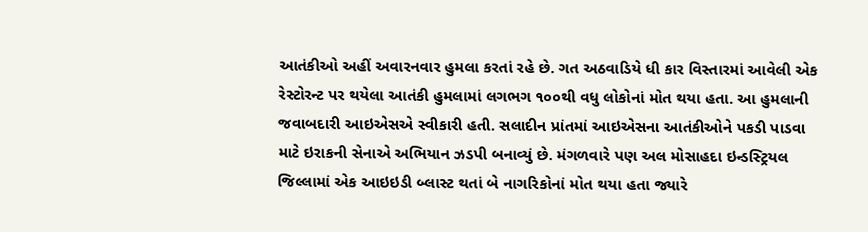આતંકીઓ અહીં અવારનવાર હુમલા કરતાં રહે છે. ગત અઠવાડિયે ધી કાર વિસ્તારમાં આવેલી એક રેસ્ટોરન્ટ પર થયેલા આતંકી હુમલામાં લગભગ ૧૦૦થી વધુ લોકોનાં મોત થયા હતા. આ હુમલાની જવાબદારી આઇએસએ સ્વીકારી હતી. સલાદીન પ્રાંતમાં આઇએસના આતંકીઓને પકડી પાડવા માટે ઇરાકની સેનાએ અભિયાન ઝડપી બનાવ્યું છે. મંગળવારે પણ અલ મોસાહદા ઇન્ડસ્ટ્રિયલ જિલ્લામાં એક આઇઇડી બ્લાસ્ટ થતાં બે નાગરિકોનાં મોત થયા હતા જ્યારે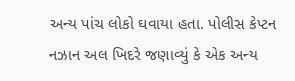અન્ય પાંચ લોકો ઘવાયા હતા. પોલીસ કેપ્ટન નઝાન અલ ખિદરે જણાવ્યું કે એક અન્ય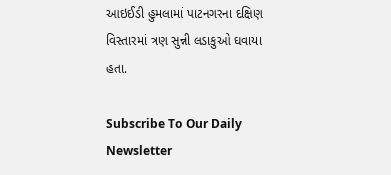આઇઈડી હુમલામાં પાટનગરના દક્ષિણ વિસ્તારમાં ત્રણ સુન્ની લડાકુઓ ઘવાયા હતા.

Subscribe To Our Daily Newsletter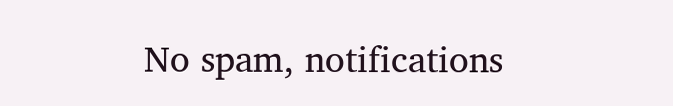No spam, notifications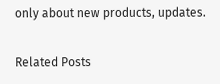only about new products, updates.

Related Posts